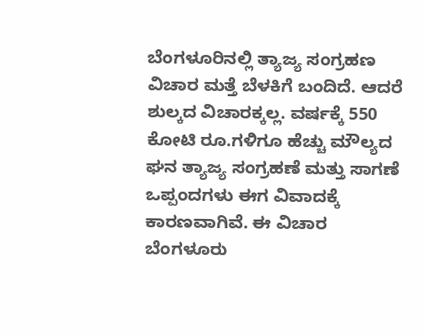ಬೆಂಗಳೂರಿನಲ್ಲಿ ತ್ಯಾಜ್ಯ ಸಂಗ್ರಹಣ ವಿಚಾರ ಮತ್ತೆ ಬೆಳಕಿಗೆ ಬಂದಿದೆ. ಆದರೆ ಶುಲ್ಕದ ವಿಚಾರಕ್ಕಲ್ಲ. ವರ್ಷಕ್ಕೆ 550 ಕೋಟಿ ರೂ.ಗಳಿಗೂ ಹೆಚ್ಚು ಮೌಲ್ಯದ ಘನ ತ್ಯಾಜ್ಯ ಸಂಗ್ರಹಣೆ ಮತ್ತು ಸಾಗಣೆ ಒಪ್ಪಂದಗಳು ಈಗ ವಿವಾದಕ್ಕೆ ಕಾರಣವಾಗಿವೆ. ಈ ವಿಚಾರ ಬೆಂಗಳೂರು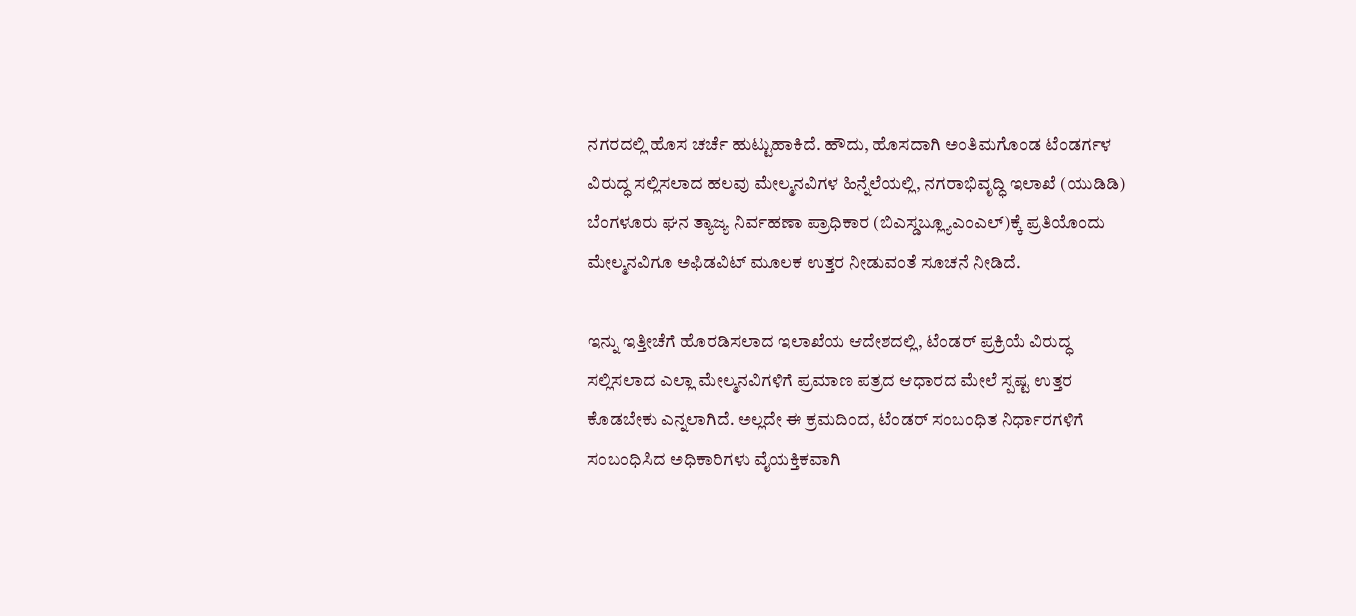ನಗರದಲ್ಲಿ ಹೊಸ ಚರ್ಚೆ ಹುಟ್ಟುಹಾಕಿದೆ. ಹೌದು, ಹೊಸದಾಗಿ ಅಂತಿಮಗೊಂಡ ಟೆಂಡರ್ಗಳ ವಿರುದ್ಧ ಸಲ್ಲಿಸಲಾದ ಹಲವು ಮೇಲ್ಮನವಿಗಳ ಹಿನ್ನೆಲೆಯಲ್ಲಿ, ನಗರಾಭಿವೃದ್ಧಿ ಇಲಾಖೆ (ಯುಡಿಡಿ) ಬೆಂಗಳೂರು ಘನ ತ್ಯಾಜ್ಯ ನಿರ್ವಹಣಾ ಪ್ರಾಧಿಕಾರ (ಬಿಎಸ್ಡಬ್ಲ್ಯೂಎಂಎಲ್)ಕ್ಕೆ ಪ್ರತಿಯೊಂದು ಮೇಲ್ಮನವಿಗೂ ಅಫಿಡವಿಟ್ ಮೂಲಕ ಉತ್ತರ ನೀಡುವಂತೆ ಸೂಚನೆ ನೀಡಿದೆ.

ಇನ್ನು ಇತ್ತೀಚೆಗೆ ಹೊರಡಿಸಲಾದ ಇಲಾಖೆಯ ಆದೇಶದಲ್ಲಿ, ಟೆಂಡರ್ ಪ್ರಕ್ರಿಯೆ ವಿರುದ್ಧ ಸಲ್ಲಿಸಲಾದ ಎಲ್ಲಾ ಮೇಲ್ಮನವಿಗಳಿಗೆ ಪ್ರಮಾಣ ಪತ್ರದ ಆಧಾರದ ಮೇಲೆ ಸ್ಪಷ್ಟ ಉತ್ತರ ಕೊಡಬೇಕು ಎನ್ನಲಾಗಿದೆ. ಅಲ್ಲದೇ ಈ ಕ್ರಮದಿಂದ, ಟೆಂಡರ್ ಸಂಬಂಧಿತ ನಿರ್ಧಾರಗಳಿಗೆ ಸಂಬಂಧಿಸಿದ ಅಧಿಕಾರಿಗಳು ವೈಯಕ್ತಿಕವಾಗಿ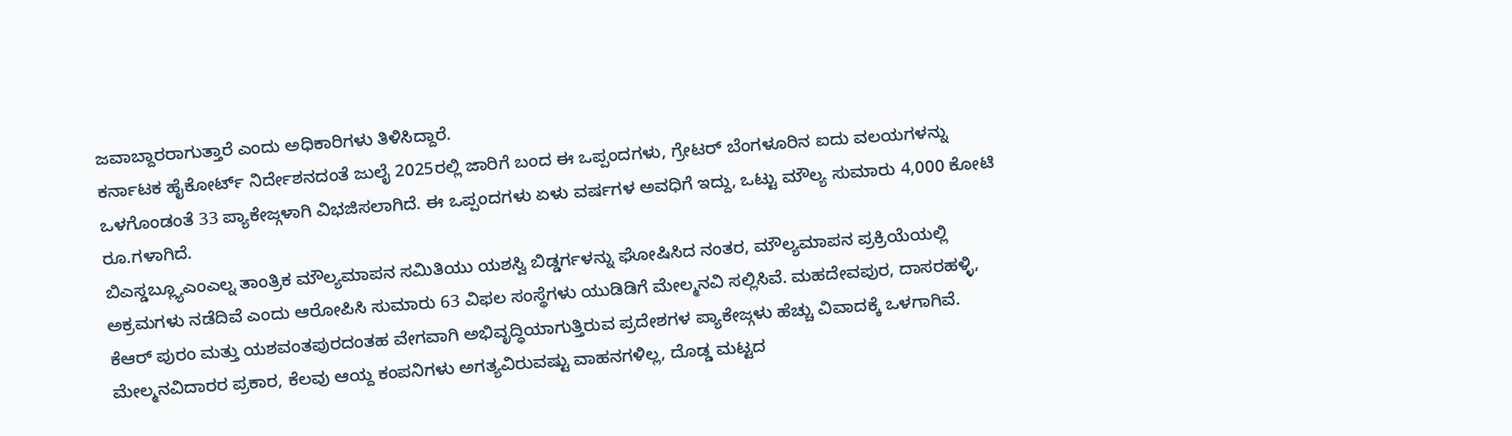ಜವಾಬ್ದಾರರಾಗುತ್ತಾರೆ ಎಂದು ಅಧಿಕಾರಿಗಳು ತಿಳಿಸಿದ್ದಾರೆ.
ಕರ್ನಾಟಕ ಹೈಕೋರ್ಟ್ ನಿರ್ದೇಶನದಂತೆ ಜುಲೈ 2025ರಲ್ಲಿ ಜಾರಿಗೆ ಬಂದ ಈ ಒಪ್ಪಂದಗಳು, ಗ್ರೇಟರ್ ಬೆಂಗಳೂರಿನ ಐದು ವಲಯಗಳನ್ನು ಒಳಗೊಂಡಂತೆ 33 ಪ್ಯಾಕೇಜ್ಗಳಾಗಿ ವಿಭಜಿಸಲಾಗಿದೆ. ಈ ಒಪ್ಪಂದಗಳು ಏಳು ವರ್ಷಗಳ ಅವಧಿಗೆ ಇದ್ದು, ಒಟ್ಟು ಮೌಲ್ಯ ಸುಮಾರು 4,000 ಕೋಟಿ ರೂ.ಗಳಾಗಿದೆ.
ಬಿಎಸ್ಡಬ್ಲ್ಯೂಎಂಎಲ್ನ ತಾಂತ್ರಿಕ ಮೌಲ್ಯಮಾಪನ ಸಮಿತಿಯು ಯಶಸ್ವಿ ಬಿಡ್ಡರ್ಗಳನ್ನು ಘೋಷಿಸಿದ ನಂತರ, ಮೌಲ್ಯಮಾಪನ ಪ್ರಕ್ರಿಯೆಯಲ್ಲಿ ಅಕ್ರಮಗಳು ನಡೆದಿವೆ ಎಂದು ಆರೋಪಿಸಿ ಸುಮಾರು 63 ವಿಫಲ ಸಂಸ್ಥೆಗಳು ಯುಡಿಡಿಗೆ ಮೇಲ್ಮನವಿ ಸಲ್ಲಿಸಿವೆ. ಮಹದೇವಪುರ, ದಾಸರಹಳ್ಳಿ, ಕೆಆರ್ ಪುರಂ ಮತ್ತು ಯಶವಂತಪುರದಂತಹ ವೇಗವಾಗಿ ಅಭಿವೃದ್ಧಿಯಾಗುತ್ತಿರುವ ಪ್ರದೇಶಗಳ ಪ್ಯಾಕೇಜ್ಗಳು ಹೆಚ್ಚು ವಿವಾದಕ್ಕೆ ಒಳಗಾಗಿವೆ.
ಮೇಲ್ಮನವಿದಾರರ ಪ್ರಕಾರ, ಕೆಲವು ಆಯ್ದ ಕಂಪನಿಗಳು ಅಗತ್ಯವಿರುವಷ್ಟು ವಾಹನಗಳಿಲ್ಲ, ದೊಡ್ಡ ಮಟ್ಟದ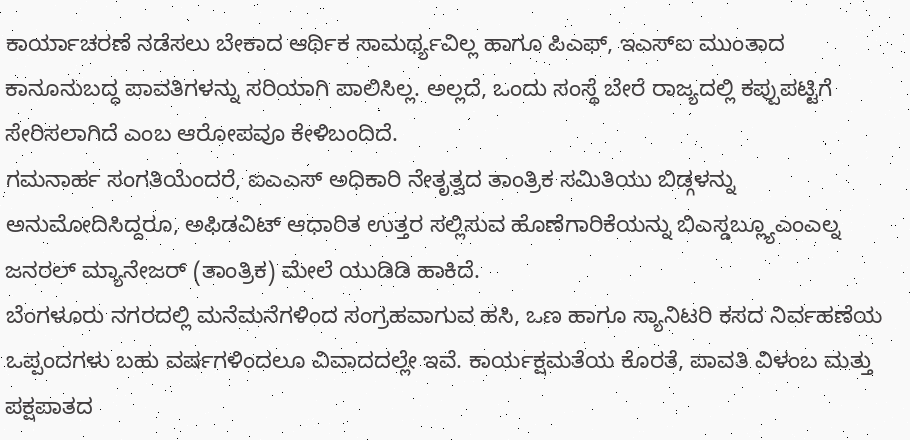ಕಾರ್ಯಾಚರಣೆ ನಡೆಸಲು ಬೇಕಾದ ಆರ್ಥಿಕ ಸಾಮರ್ಥ್ಯವಿಲ್ಲ ಹಾಗೂ ಪಿಎಫ್, ಇಎಸ್ಐ ಮುಂತಾದ ಕಾನೂನುಬದ್ಧ ಪಾವತಿಗಳನ್ನು ಸರಿಯಾಗಿ ಪಾಲಿಸಿಲ್ಲ. ಅಲ್ಲದೆ, ಒಂದು ಸಂಸ್ಥೆ ಬೇರೆ ರಾಜ್ಯದಲ್ಲಿ ಕಪ್ಪುಪಟ್ಟಿಗೆ ಸೇರಿಸಲಾಗಿದೆ ಎಂಬ ಆರೋಪವೂ ಕೇಳಿಬಂದಿದೆ.
ಗಮನಾರ್ಹ ಸಂಗತಿಯೆಂದರೆ, ಐಎಎಸ್ ಅಧಿಕಾರಿ ನೇತೃತ್ವದ ತಾಂತ್ರಿಕ ಸಮಿತಿಯು ಬಿಡ್ಗಳನ್ನು ಅನುಮೋದಿಸಿದ್ದರೂ, ಅಫಿಡವಿಟ್ ಆಧಾರಿತ ಉತ್ತರ ಸಲ್ಲಿಸುವ ಹೊಣೆಗಾರಿಕೆಯನ್ನು ಬಿಎಸ್ಡಬ್ಲ್ಯೂಎಂಎಲ್ನ ಜನರಲ್ ಮ್ಯಾನೇಜರ್ (ತಾಂತ್ರಿಕ) ಮೇಲೆ ಯುಡಿಡಿ ಹಾಕಿದೆ.
ಬೆಂಗಳೂರು ನಗರದಲ್ಲಿ ಮನೆಮನೆಗಳಿಂದ ಸಂಗ್ರಹವಾಗುವ ಹಸಿ, ಒಣ ಹಾಗೂ ಸ್ಯಾನಿಟರಿ ಕಸದ ನಿರ್ವಹಣೆಯ ಒಪ್ಪಂದಗಳು ಬಹು ವರ್ಷಗಳಿಂದಲೂ ವಿವಾದದಲ್ಲೇ ಇವೆ. ಕಾರ್ಯಕ್ಷಮತೆಯ ಕೊರತೆ, ಪಾವತಿ ವಿಳಂಬ ಮತ್ತು ಪಕ್ಷಪಾತದ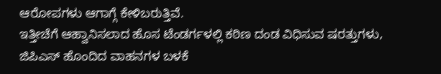ಆರೋಪಗಳು ಆಗಾಗ್ಗೆ ಕೇಳಿಬರುತ್ತಿವೆ.
ಇತ್ತೀಚೆಗೆ ಆಹ್ವಾನಿಸಲಾದ ಹೊಸ ಟೆಂಡರ್ಗಳಲ್ಲಿ ಕಠಿಣ ದಂಡ ವಿಧಿಸುವ ಷರತ್ತುಗಳು, ಜಿಪಿಎಸ್ ಹೊಂದಿದ ವಾಹನಗಳ ಬಳಕೆ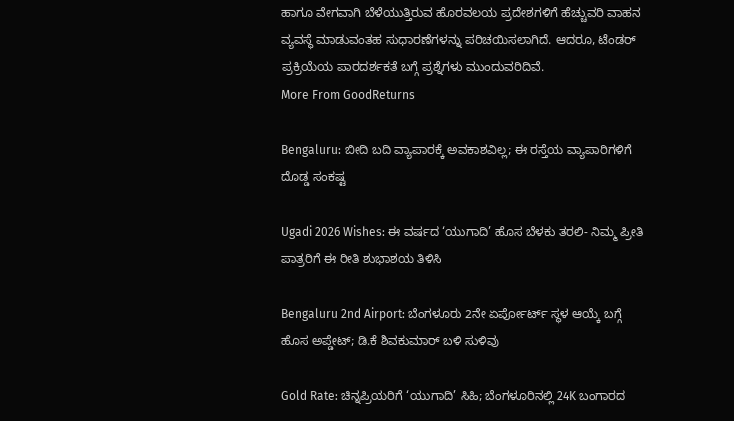ಹಾಗೂ ವೇಗವಾಗಿ ಬೆಳೆಯುತ್ತಿರುವ ಹೊರವಲಯ ಪ್ರದೇಶಗಳಿಗೆ ಹೆಚ್ಚುವರಿ ವಾಹನ ವ್ಯವಸ್ಥೆ ಮಾಡುವಂತಹ ಸುಧಾರಣೆಗಳನ್ನು ಪರಿಚಯಿಸಲಾಗಿದೆ. ಆದರೂ, ಟೆಂಡರ್ ಪ್ರಕ್ರಿಯೆಯ ಪಾರದರ್ಶಕತೆ ಬಗ್ಗೆ ಪ್ರಶ್ನೆಗಳು ಮುಂದುವರಿದಿವೆ.
More From GoodReturns

Bengaluru: ಬೀದಿ ಬದಿ ವ್ಯಾಪಾರಕ್ಕೆ ಅವಕಾಶವಿಲ್ಲ; ಈ ರಸ್ತೆಯ ವ್ಯಾಪಾರಿಗಳಿಗೆ ದೊಡ್ಡ ಸಂಕಷ್ಟ

Ugadi 2026 Wishes: ಈ ವರ್ಷದ ‘ಯುಗಾದಿ’ ಹೊಸ ಬೆಳಕು ತರಲಿ- ನಿಮ್ಮ ಪ್ರೀತಿ ಪಾತ್ರರಿಗೆ ಈ ರೀತಿ ಶುಭಾಶಯ ತಿಳಿಸಿ

Bengaluru 2nd Airport: ಬೆಂಗಳೂರು 2ನೇ ಏರ್ಪೋರ್ಟ್ ಸ್ಥಳ ಆಯ್ಕೆ ಬಗ್ಗೆ ಹೊಸ ಅಪ್ಡೇಟ್; ಡಿ.ಕೆ ಶಿವಕುಮಾರ್ ಬಳಿ ಸುಳಿವು

Gold Rate: ಚಿನ್ನಪ್ರಿಯರಿಗೆ ‘ಯುಗಾದಿ’ ಸಿಹಿ; ಬೆಂಗಳೂರಿನಲ್ಲಿ 24K ಬಂಗಾರದ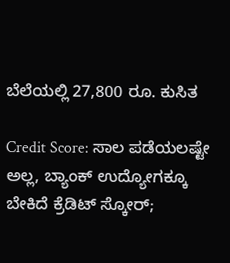ಬೆಲೆಯಲ್ಲಿ 27,800 ರೂ. ಕುಸಿತ

Credit Score: ಸಾಲ ಪಡೆಯಲಷ್ಟೇ ಅಲ್ಲ, ಬ್ಯಾಂಕ್ ಉದ್ಯೋಗಕ್ಕೂ ಬೇಕಿದೆ ಕ್ರೆಡಿಟ್ ಸ್ಕೋರ್;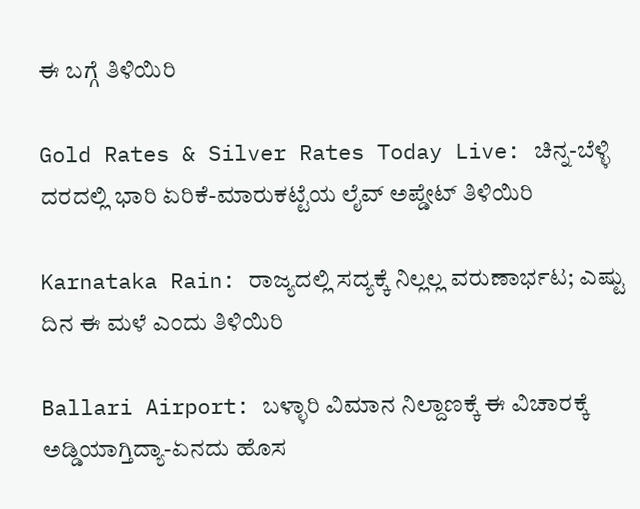ಈ ಬಗ್ಗೆ ತಿಳಿಯಿರಿ

Gold Rates & Silver Rates Today Live: ಚಿನ್ನ-ಬೆಳ್ಳಿ ದರದಲ್ಲಿ ಭಾರಿ ಏರಿಕೆ-ಮಾರುಕಟ್ಟೆಯ ಲೈವ್ ಅಪ್ಡೇಟ್ ತಿಳಿಯಿರಿ

Karnataka Rain: ರಾಜ್ಯದಲ್ಲಿ ಸದ್ಯಕ್ಕೆ ನಿಲ್ಲಲ್ಲ ವರುಣಾರ್ಭಟ; ಎಷ್ಟು ದಿನ ಈ ಮಳೆ ಎಂದು ತಿಳಿಯಿರಿ

Ballari Airport: ಬಳ್ಳಾರಿ ವಿಮಾನ ನಿಲ್ದಾಣಕ್ಕೆ ಈ ವಿಚಾರಕ್ಕೆ ಅಡ್ಡಿಯಾಗ್ತಿದ್ಯಾ-ಏನದು ಹೊಸ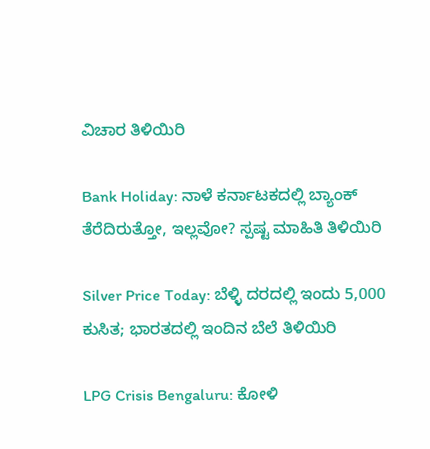ವಿಚಾರ ತಿಳಿಯಿರಿ

Bank Holiday: ನಾಳೆ ಕರ್ನಾಟಕದಲ್ಲಿ ಬ್ಯಾಂಕ್ ತೆರೆದಿರುತ್ತೋ, ಇಲ್ಲವೋ? ಸ್ಪಷ್ಟ ಮಾಹಿತಿ ತಿಳಿಯಿರಿ

Silver Price Today: ಬೆಳ್ಳಿ ದರದಲ್ಲಿ ಇಂದು 5,000 ಕುಸಿತ; ಭಾರತದಲ್ಲಿ ಇಂದಿನ ಬೆಲೆ ತಿಳಿಯಿರಿ

LPG Crisis Bengaluru: ಕೋಳಿ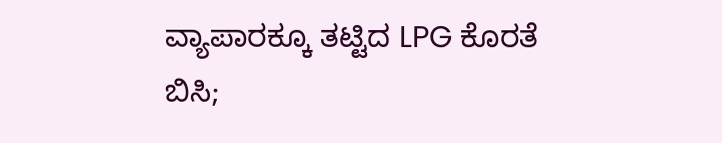ವ್ಯಾಪಾರಕ್ಕೂ ತಟ್ಟಿದ LPG ಕೊರತೆ ಬಿಸಿ;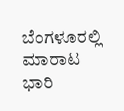ಬೆಂಗಳೂರಲ್ಲಿ ಮಾರಾಟ ಭಾರಿ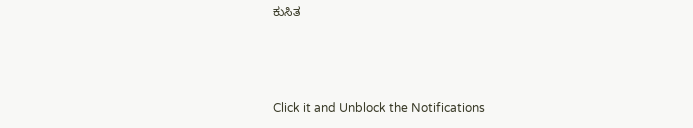ಕುಸಿತ



Click it and Unblock the Notifications